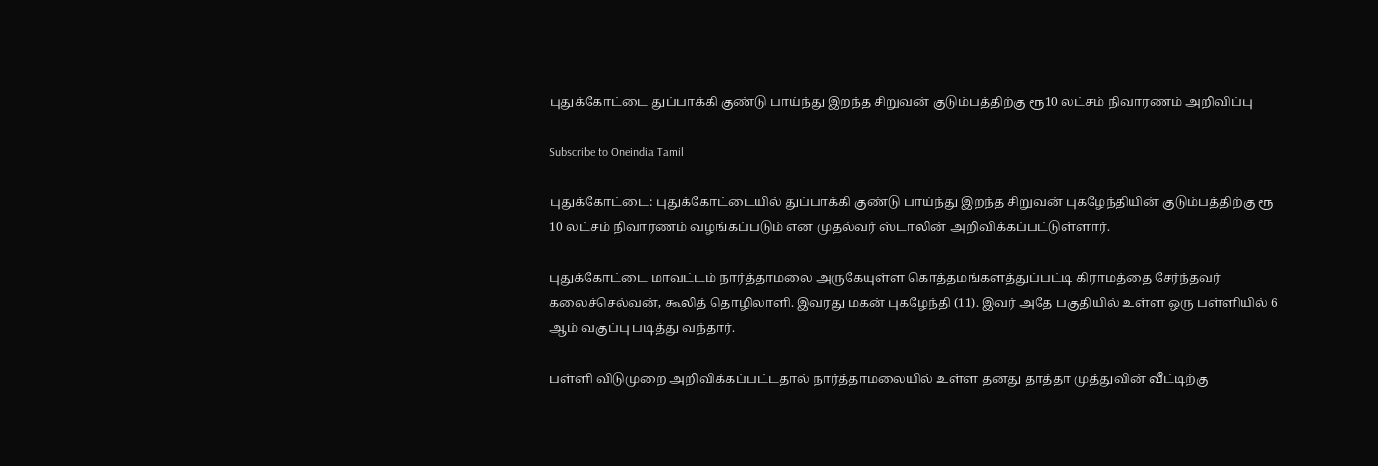புதுக்கோட்டை துப்பாக்கி குண்டு பாய்ந்து இறந்த சிறுவன் குடும்பத்திற்கு ரூ10 லட்சம் நிவாரணம் அறிவிப்பு

Subscribe to Oneindia Tamil

புதுக்கோட்டை: புதுக்கோட்டையில் துப்பாக்கி குண்டு பாய்ந்து இறந்த சிறுவன் புகழேந்தியின் குடும்பத்திற்கு ரூ 10 லட்சம் நிவாரணம் வழங்கப்படும் என முதல்வர் ஸ்டாலின் அறிவிக்கப்பட்டுள்ளார்.

புதுக்கோட்டை மாவட்டம் நார்த்தாமலை அருகேயுள்ள கொத்தமங்களத்துப்பட்டி கிராமத்தை சேர்ந்தவர் கலைச்செல்வன், கூலித் தொழிலாளி. இவரது மகன் புகழேந்தி (11). இவர் அதே பகுதியில் உள்ள ஒரு பள்ளியில் 6 ஆம் வகுப்பு படித்து வந்தார்.

பள்ளி விடுமுறை அறிவிக்கப்பட்டதால் நார்த்தாமலையில் உள்ள தனது தாத்தா முத்துவின் வீட்டிற்கு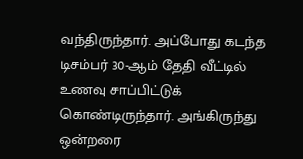வந்திருந்தார். அப்போது கடந்த டிசம்பர் 30-ஆம் தேதி வீட்டில் உணவு சாப்பிட்டுக் கொண்டிருந்தார். அங்கிருந்து ஒன்றரை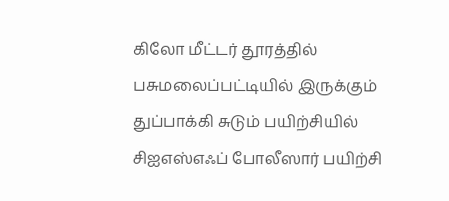கிலோ மீட்டர் தூரத்தில் பசுமலைப்பட்டியில் இருக்கும் துப்பாக்கி சுடும் பயிற்சியில் சிஐஎஸ்எஃப் போலீஸார் பயிற்சி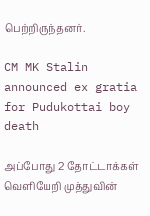பெற்றிருந்தனர்.

CM MK Stalin announced ex gratia for Pudukottai boy death

அப்போது 2 தோட்டாக்கள் வெளியேறி முத்துவின்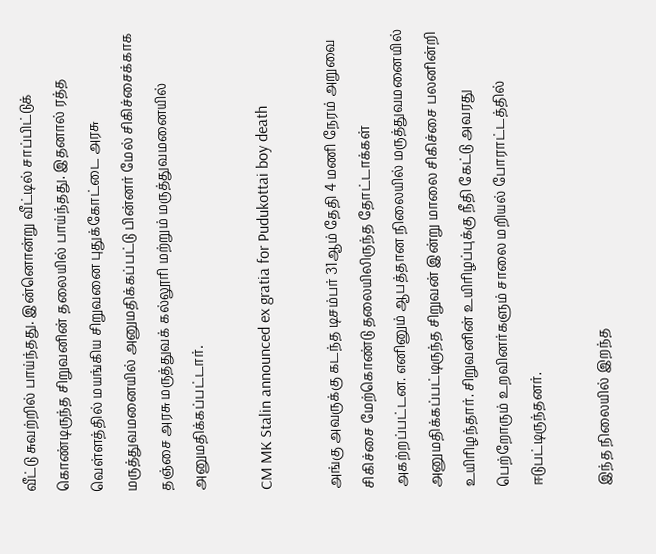வீட்டு சுவற்றில் பாய்ந்தது. இன்னொன்று வீட்டில் சாப்பிட்டுக் கொண்டிருந்த சிறுவனின் தலையில் பாய்ந்தது. இதனால் ரத்த வெள்ளத்தில் மயங்கிய சிறுவனை புதுக்கோட்டை அரசு மருத்துவமனையில் அனுமதிக்கப்பட்டு பின்னர் மேல் சிகிச்சைக்காக தஞ்சை அரசு மருத்துவக் கல்லூரி மற்றும் மருத்துவமனையில் அனுமதிக்கப்பட்டார்.

CM MK Stalin announced ex gratia for Pudukottai boy death

அங்கு அவருக்கு கடந்த டிசம்பர் 31ஆம் தேதி 4 மணி நேரம் அறுவை சிகிச்சை மேற்கொண்டு தலையிலிருந்த தோட்டாக்கள் அகற்றப்பட்டன. எனினும் ஆபத்தான நிலையில் மருத்துவமனையில் அனுமதிக்கப்பட்டிருந்த சிறுவன் இன்று மாலை சிகிச்சை பலனின்றி உயிரிழந்தார். சிறுவனின் உயிரிழப்புக்கு நீதி கேட்டு அவரது பெற்றோரும் உறவினர்களும் சாலை மறியல் போராட்டத்தில் ஈடுபட்டிருந்தனர்.

இந்த நிலையில் இறந்த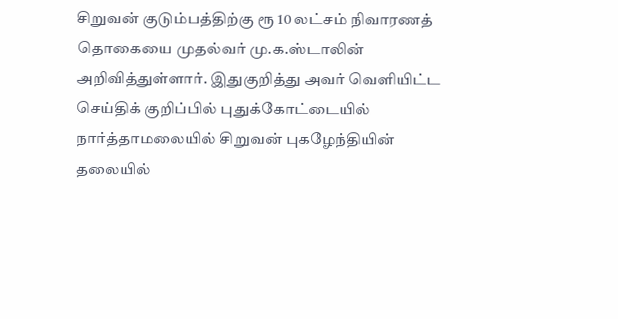சிறுவன் குடும்பத்திற்கு ரூ 10 லட்சம் நிவாரணத் தொகையை முதல்வர் மு.க.ஸ்டாலின் அறிவித்துள்ளார். இதுகுறித்து அவர் வெளியிட்ட செய்திக் குறிப்பில் புதுக்கோட்டையில் நார்த்தாமலையில் சிறுவன் புகழேந்தியின் தலையில்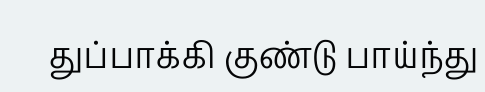துப்பாக்கி குண்டு பாய்ந்து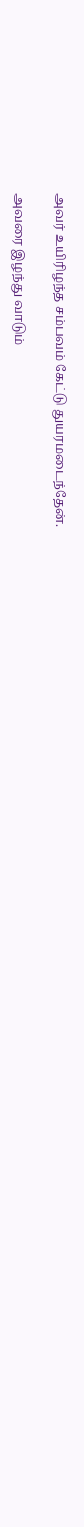அவர் உயிரிழந்த சம்பவம் கேட்டு துயரமடைந்தேன்.

அவரை இழந்து வாடும்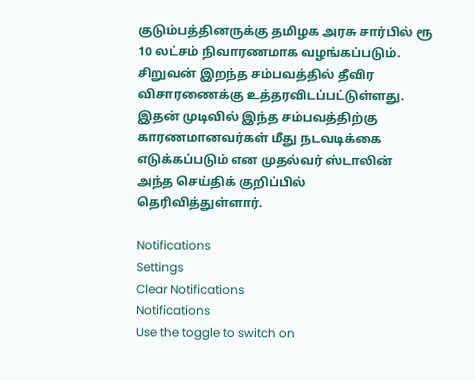குடும்பத்தினருக்கு தமிழக அரசு சார்பில் ரூ 10 லட்சம் நிவாரணமாக வழங்கப்படும். சிறுவன் இறந்த சம்பவத்தில் தீவிர விசாரணைக்கு உத்தரவிடப்பட்டுள்ளது. இதன் முடிவில் இந்த சம்பவத்திற்கு காரணமானவர்கள் மீது நடவடிக்கை எடுக்கப்படும் என முதல்வர் ஸ்டாலின் அந்த செய்திக் குறிப்பில் தெரிவித்துள்ளார்.

Notifications
Settings
Clear Notifications
Notifications
Use the toggle to switch on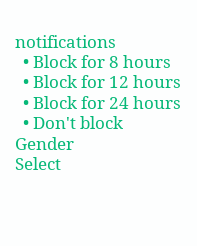notifications
  • Block for 8 hours
  • Block for 12 hours
  • Block for 24 hours
  • Don't block
Gender
Select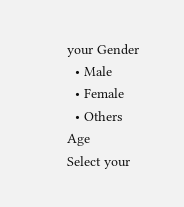your Gender
  • Male
  • Female
  • Others
Age
Select your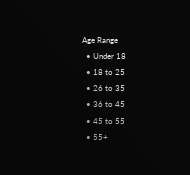Age Range
  • Under 18
  • 18 to 25
  • 26 to 35
  • 36 to 45
  • 45 to 55
  • 55+